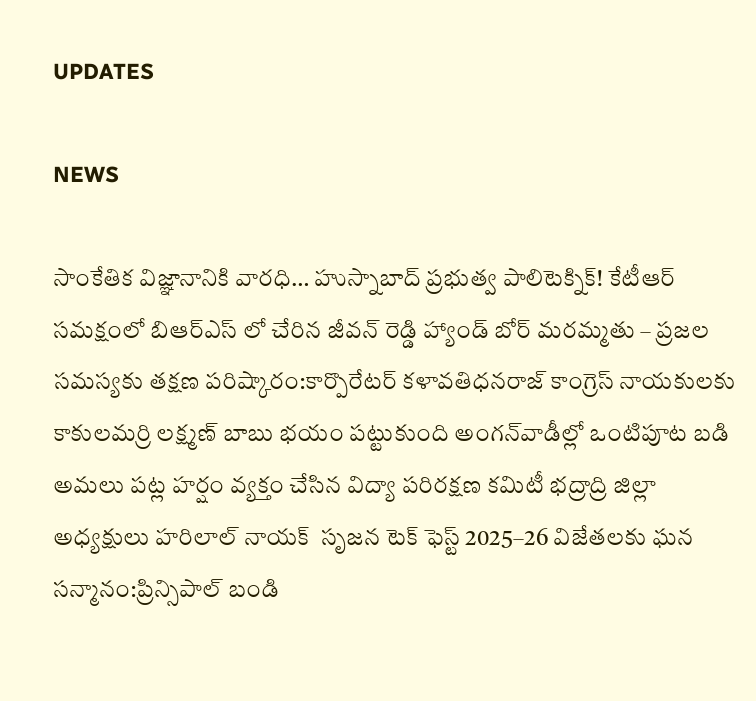UPDATES

NEWS

సాంకేతిక విజ్ఞానానికి వారధి… హుస్నాబాద్ ప్రభుత్వ పాలిటెక్నిక్! కేటీఆర్ సమక్షంలో బిఆర్ఎస్ లో చేరిన జీవన్ రెడ్డి హ్యాండ్ బోర్ మరమ్మతు – ప్రజల సమస్యకు తక్షణ పరిష్కారం:కార్పొరేటర్ కళావతిధనరాజ్ కాంగ్రెస్ నాయకులకు కాకులమర్రి లక్ష్మణ్ బాబు భయం పట్టుకుంది అంగన్‌వాడీల్లో ఒంటిపూట బడి అమలు పట్ల హర్షం వ్యక్తం చేసిన విద్యా పరిరక్షణ కమిటీ భద్రాద్రి జిల్లా అధ్యక్షులు హరిలాల్ నాయక్  సృజన టెక్ ఫెస్ట్ 2025–26 విజేతలకు ఘన సన్మానం:ప్రిన్సిపాల్ బండి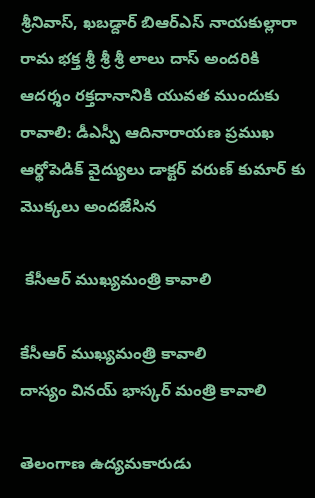శ్రీనివాస్, ఖబడ్దార్ బిఆర్ఎస్ నాయకుల్లారా రామ భక్త శ్రీ శ్రీ శ్రీ లాలు దాస్ అందరికి ఆదర్శం రక్తదానానికి యువత ముందుకు రావాలి: డీఎస్పీ ఆదినారాయణ ప్రముఖ ఆర్థోపెడిక్ వైద్యులు డాక్టర్ వరుణ్ కుమార్‌ కు మొక్కలు అందజేసిన

 కేసీఆర్ ముఖ్యమంత్రి కావాలి

కేసీఆర్ ముఖ్యమంత్రి కావాలి
దాస్యం వినయ్ భాస్కర్ మంత్రి కావాలి

తెలంగాణ ఉద్యమకారుడు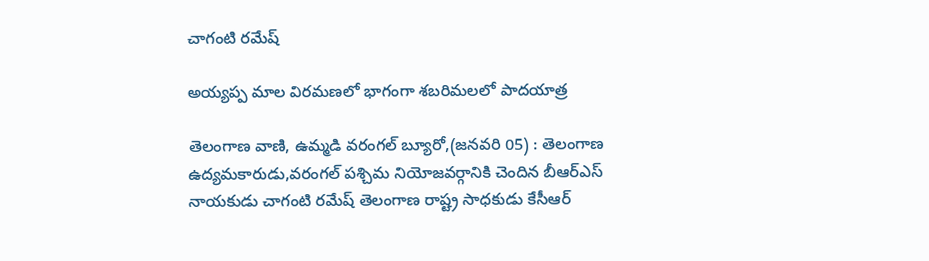చాగంటి రమేష్

అయ్య‌ప్ప మాల విర‌మ‌ణ‌లో భాగంగా శ‌బ‌రిమ‌ల‌లో పాద‌యాత్ర‌

తెలంగాణ వాణి, ఉమ్మడి వరంగల్ బ్యూరో,(జనవరి 05) : తెలంగాణ ఉద్య‌మ‌కారుడు,వ‌రంగ‌ల్ ప‌శ్చిమ నియోజ‌వ‌ర్గానికి చెందిన బీఆర్ఎస్ నాయ‌కుడు చాగంటి ర‌మేష్ తెలంగాణ రాష్ట్ర సాధ‌కుడు కేసీఆర్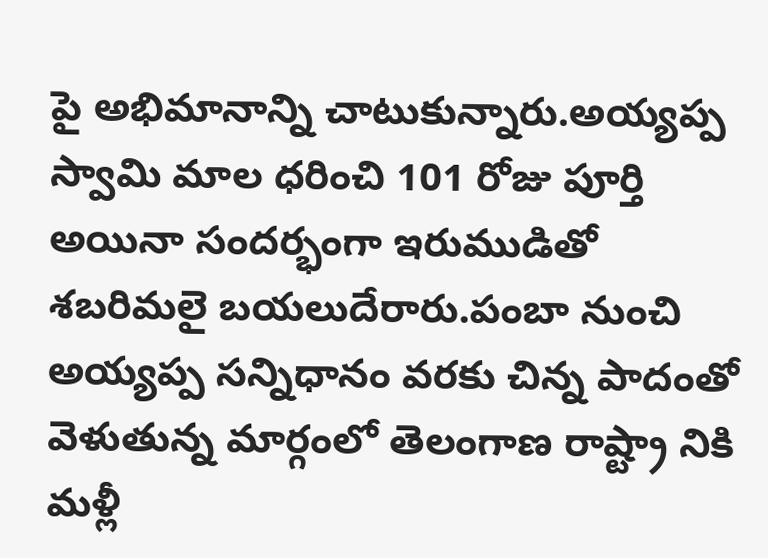పై అభిమానాన్ని చాటుకున్నారు.అయ్యప్ప స్వామి మాల ధరించి 101 రోజు పూర్తి అయినా సందర్భంగా ఇరుముడితో శబరిమలై బయలుదేరారు.పంబా నుంచి అయ్యప్ప సన్నిధానం వరకు చిన్న పాదంతో వెళుతున్న మార్గంలో తెలంగాణ రాష్ట్రా నికి మళ్లీ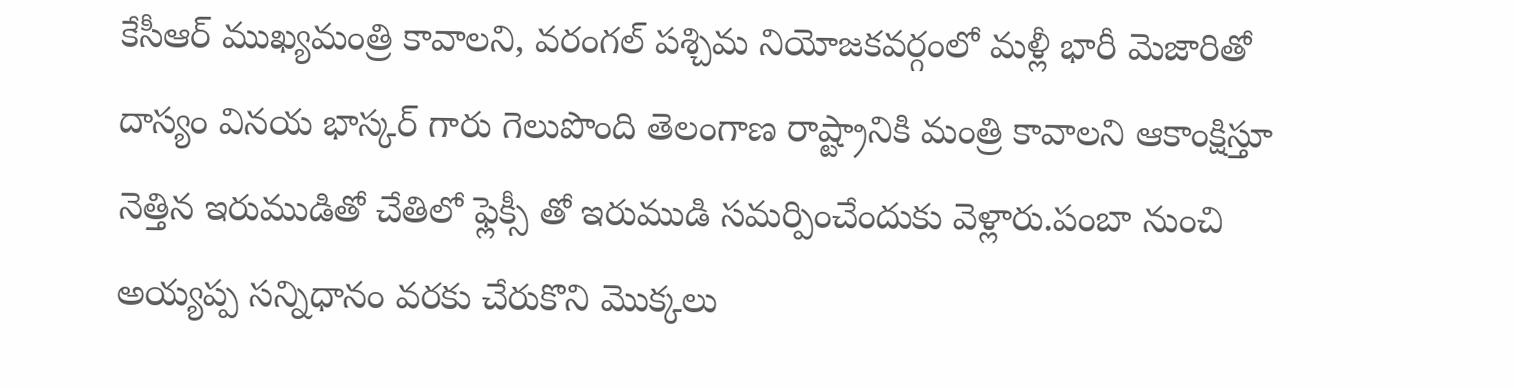కేసీఆర్ ముఖ్యమంత్రి కావాలని, వరంగల్ పశ్చిమ నియోజకవర్గంలో మళ్లీ భారీ మెజారితో దాస్యం వినయ భాస్కర్ గారు గెలుపొంది తెలంగాణ రాష్ట్రానికి మంత్రి కావాలని ఆకాంక్షిస్తూ నెత్తిన ఇరుముడితో చేతిలో ఫ్లెక్సీ తో ఇరుముడి స‌మ‌ర్పించేందుకు వెళ్లారు.పంబా నుంచి అయ్యప్ప సన్నిధానం వరకు చేరుకొని మొక్కలు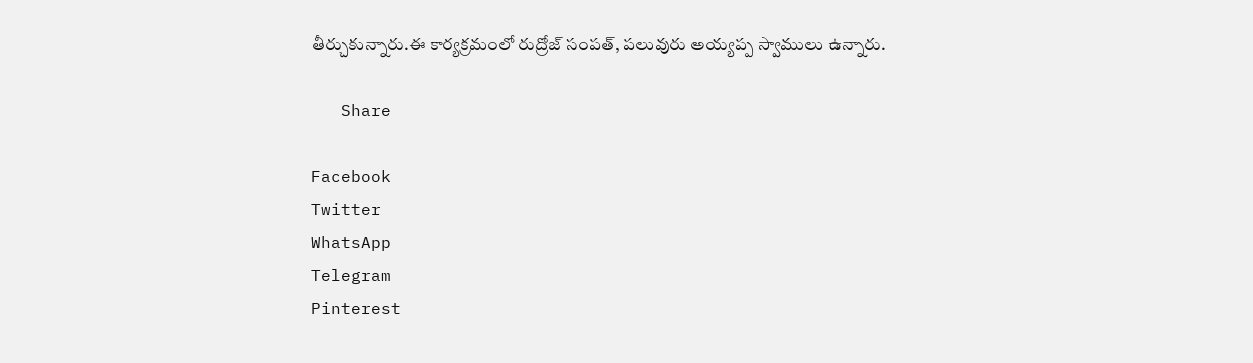తీర్చుకున్నారు.ఈ కార్యక్రమంలో రుద్రోజ్ సంపత్, ప‌లువురు అయ్యప్ప స్వాములు ఉన్నారు.

   Share

Facebook
Twitter
WhatsApp
Telegram
Pinterest